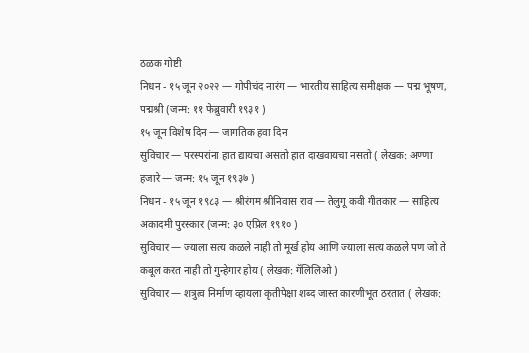ठळक गोष्टी
निधन - १५ जून २०२२ — गोपीचंद नारंग — भारतीय साहित्य समीक्षक — पद्म भूषण, पद्मश्री (जन्म: ११ फेब्रुवारी १९३१ )
१५ जून विशेष दिन — जागतिक हवा दिन
सुविचार — परस्परांना हात द्यायचा असतो हात दाखवायचा नसतो ( लेखक: अण्णा हजारे — जन्म: १५ जून १९३७ )
निधन - १५ जून १९८३ — श्रीरंगम श्रीनिवास राव — तेलुगू कवी गीतकार — साहित्य अकादमी पुरस्कार (जन्म: ३० एप्रिल १९१० )
सुविचार — ज्याला सत्य कळले नाही तो मूर्ख होय आणि ज्याला सत्य कळले पण जो ते कबूल करत नाही तो गुन्हेगार होय ( लेखक: गॅलिलिओ )
सुविचार — शत्रुत्व निर्माण व्हायला कृतीपेक्षा शब्द जास्त कारणीभूत ठरतात ( लेखक: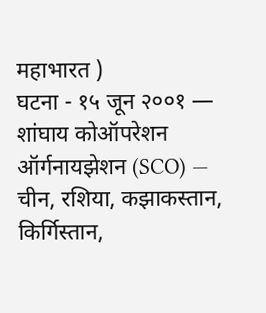महाभारत )
घटना - १५ जून २००१ — शांघाय कोऑपरेशन ऑर्गनायझेशन (SCO) — चीन, रशिया, कझाकस्तान, किर्गिस्तान,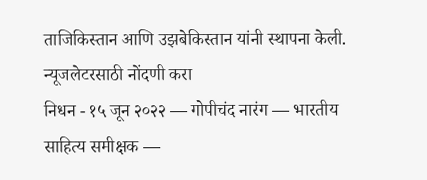ताजिकिस्तान आणि उझबेकिस्तान यांनी स्थापना केली.
न्यूजलेटरसाठी नोंदणी करा
निधन - १५ जून २०२२ — गोपीचंद नारंग — भारतीय साहित्य समीक्षक —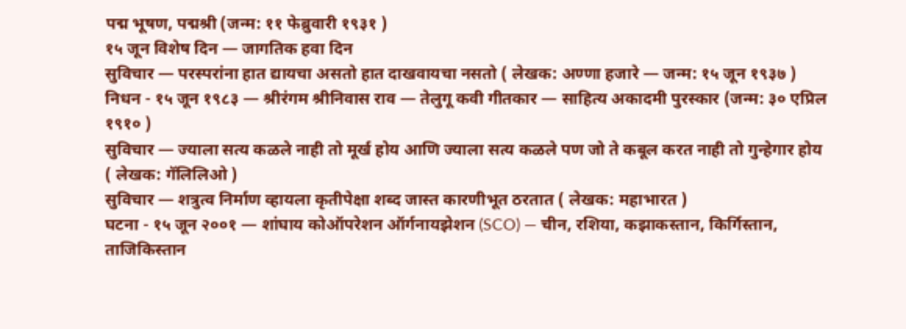पद्म भूषण, पद्मश्री (जन्म: ११ फेब्रुवारी १९३१ )
१५ जून विशेष दिन — जागतिक हवा दिन
सुविचार — परस्परांना हात द्यायचा असतो हात दाखवायचा नसतो ( लेखक: अण्णा हजारे — जन्म: १५ जून १९३७ )
निधन - १५ जून १९८३ — श्रीरंगम श्रीनिवास राव — तेलुगू कवी गीतकार — साहित्य अकादमी पुरस्कार (जन्म: ३० एप्रिल १९१० )
सुविचार — ज्याला सत्य कळले नाही तो मूर्ख होय आणि ज्याला सत्य कळले पण जो ते कबूल करत नाही तो गुन्हेगार होय ( लेखक: गॅलिलिओ )
सुविचार — शत्रुत्व निर्माण व्हायला कृतीपेक्षा शब्द जास्त कारणीभूत ठरतात ( लेखक: महाभारत )
घटना - १५ जून २००१ — शांघाय कोऑपरेशन ऑर्गनायझेशन (SCO) — चीन, रशिया, कझाकस्तान, किर्गिस्तान, ताजिकिस्तान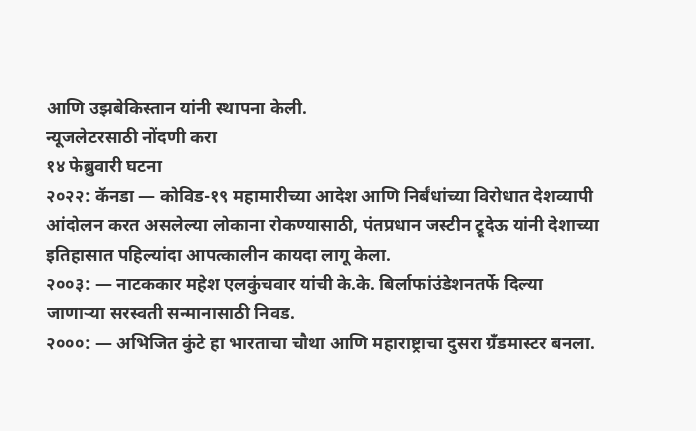आणि उझबेकिस्तान यांनी स्थापना केली.
न्यूजलेटरसाठी नोंदणी करा
१४ फेब्रुवारी घटना
२०२२: कॅनडा — कोविड-१९ महामारीच्या आदेश आणि निर्बंधांच्या विरोधात देशव्यापी आंदोलन करत असलेल्या लोकाना रोकण्यासाठी, पंतप्रधान जस्टीन ट्रूदेऊ यांनी देशाच्या इतिहासात पहिल्यांदा आपत्कालीन कायदा लागू केला.
२००३: — नाटककार महेश एलकुंचवार यांची के.के. बिर्लाफांउंडेशनतर्फे दिल्या जाणाऱ्या सरस्वती सन्मानासाठी निवड.
२०००: — अभिजित कुंटे हा भारताचा चौथा आणि महाराष्ट्राचा दुसरा ग्रॅंडमास्टर बनला.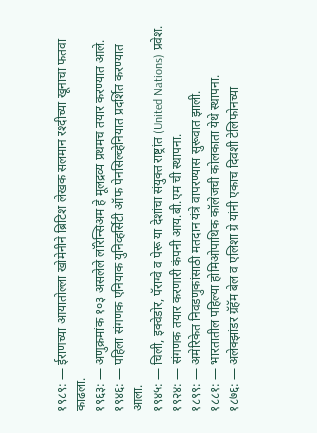१९८९: — ईराणच्या आयातोल्ला खोमेनीने ब्रिटिश लेखक सलमान रश्दीच्या खूनाचा फतवा काढला.
१९६३: — अणुक्रमांक १०३ असलेले लॉरेन्सिअम हे मूलद्रव्य प्रथमच तयार करण्यात आले.
१९४६: — पहिला संगणक एनियाक युनिव्हर्सिटी ऑफ पेनसिल्व्हेनियात प्रदर्शित करण्यात आला.
१९४५: — चिली, इक्वेडोर, पॅराग्वे व पेरू या देशांचा संयुक्त राष्ट्रांत (United Nations) प्रवेश.
१९२४: — संगणक तयार करणारी कंपनी आय.बी.एम ची स्थापना.
१८९९: — अमेरिकेत निवडणुकांसाठी मतदान यंत्रे वापरण्यास सुरूवात झाली.
१८८१: — भारतातील पहिल्या होमिओपाथिक कॉलेजची कोलकाता येथे स्थापना.
१८७६: — अलेक्झांडर ग्रॅहॅम बेल व एलिशा ग्रे यांनी एकाच दिवशी टेलिफोनच्या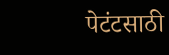पेटंटसाठी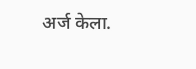अर्ज केला.